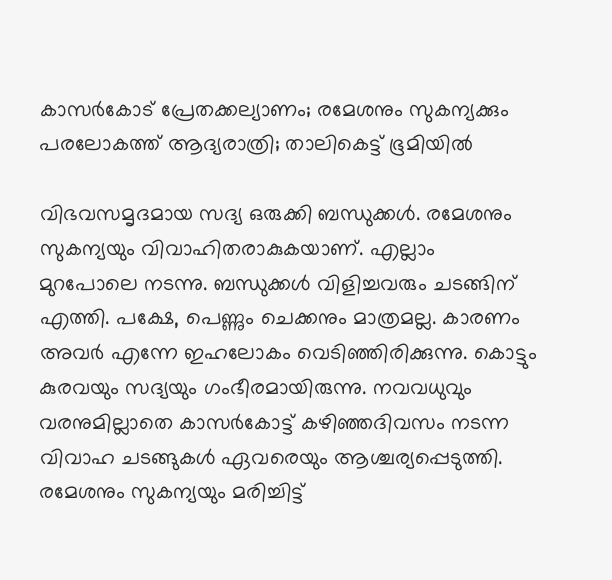കാസര്‍കോട് പ്രേതക്കല്യാണം; രമേശനും സുകന്യക്കും പരലോകത്ത് ആദ്യരാത്രി; താലികെട്ട് ഭൂമിയില്‍

വിഭവസമൃദമായ സദ്യ ഒരുക്കി ബന്ധുക്കള്‍. രമേശനും സുകന്യയും വിവാഹിതരാകുകയാണ്. എല്ലാം മുറപോലെ നടന്നു. ബന്ധുക്കള്‍ വിളിച്ചവരും ചടങ്ങിന് എത്തി. പക്ഷേ, പെണ്ണും ചെക്കനും മാത്രമല്ല. കാരണം അവര്‍ എന്നേ ഇഹലോകം വെടിഞ്ഞിരിക്കുന്നു. കൊട്ടും കുരവയും സദ്യയും ഗംഭീരമായിരുന്നു. നവവധുവും വരനുമില്ലാതെ കാസര്‍കോട്ട് കഴിഞ്ഞദിവസം നടന്ന വിവാഹ ചടങ്ങുകള്‍ ഏവരെയും ആശ്ചര്യപ്പെടുത്തി. രമേശനും സുകന്യയും മരിച്ചിട്ട്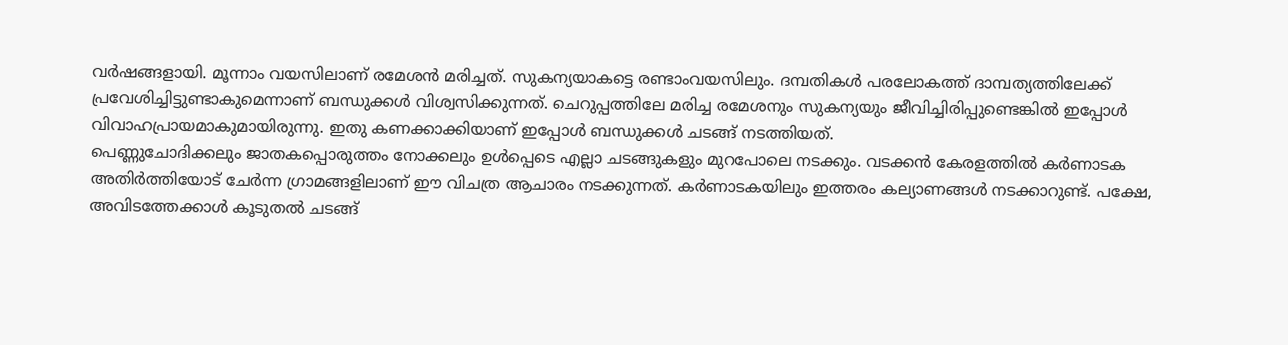വര്‍ഷങ്ങളായി. മൂന്നാം വയസിലാണ് രമേശന്‍ മരിച്ചത്. സുകന്യയാകട്ടെ രണ്ടാംവയസിലും. ദമ്പതികള്‍ പരലോകത്ത് ദാമ്പത്യത്തിലേക്ക് പ്രവേശിച്ചിട്ടുണ്ടാകുമെന്നാണ് ബന്ധുക്കള്‍ വിശ്വസിക്കുന്നത്. ചെറുപ്പത്തിലേ മരിച്ച രമേശനും സുകന്യയും ജീവിച്ചിരിപ്പുണ്ടെങ്കില്‍ ഇപ്പോള്‍ വിവാഹപ്രായമാകുമായിരുന്നു. ഇതു കണക്കാക്കിയാണ് ഇപ്പോള്‍ ബന്ധുക്കള്‍ ചടങ്ങ് നടത്തിയത്.
പെണ്ണുചോദിക്കലും ജാതകപ്പൊരുത്തം നോക്കലും ഉള്‍പ്പെടെ എല്ലാ ചടങ്ങുകളും മുറപോലെ നടക്കും. വടക്കന്‍ കേരളത്തില്‍ കര്‍ണാടക അതിര്‍ത്തിയോട് ചേര്‍ന്ന ഗ്രാമങ്ങളിലാണ് ഈ വിചത്ര ആചാരം നടക്കുന്നത്. കര്‍ണാടകയിലും ഇത്തരം കല്യാണങ്ങള്‍ നടക്കാറുണ്ട്. പക്ഷേ, അവിടത്തേക്കാള്‍ കൂടുതല്‍ ചടങ്ങ്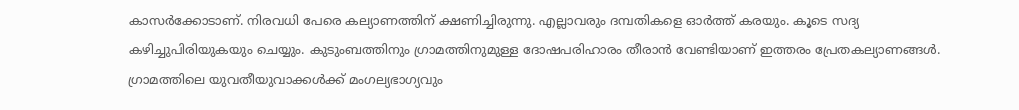കാസര്‍ക്കോടാണ്. നിരവധി പേരെ കല്യാണത്തിന് ക്ഷണിച്ചിരുന്നു. എല്ലാവരും ദമ്പതികളെ ഓര്‍ത്ത് കരയും. കൂടെ സദ്യ കഴിച്ചുപിരിയുകയും ചെയ്യും. കുടുംബത്തിനും ഗ്രാമത്തിനുമുള്ള ദോഷപരിഹാരം തീരാന്‍ വേണ്ടിയാണ് ഇത്തരം പ്രേതകല്യാണങ്ങള്‍. ഗ്രാമത്തിലെ യുവതീയുവാക്കള്‍ക്ക് മംഗല്യഭാഗ്യവും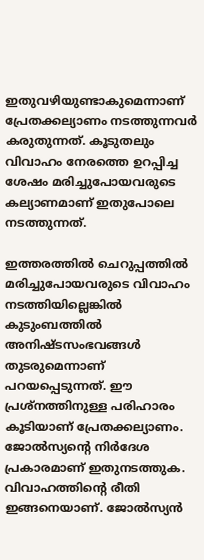ഇതുവഴിയുണ്ടാകുമെന്നാണ് പ്രേതക്കല്യാണം നടത്തുന്നവര്‍ കരുതുന്നത്. കൂടുതലും വിവാഹം നേരത്തെ ഉറപ്പിച്ച ശേഷം മരിച്ചുപോയവരുടെ കല്യാണമാണ് ഇതുപോലെ നടത്തുന്നത്.

ഇത്തരത്തില്‍ ചെറുപ്പത്തില്‍ മരിച്ചുപോയവരുടെ വിവാഹം നടത്തിയില്ലെങ്കില്‍ കുടുംബത്തില്‍ അനിഷ്ടസംഭവങ്ങള്‍ തുടരുമെന്നാണ് പറയപ്പെടുന്നത്. ഈ പ്രശ്‌നത്തിനുള്ള പരിഹാരം കൂടിയാണ് പ്രേതക്കല്യാണം. ജോല്‍സ്യന്റെ നിര്‍ദേശ പ്രകാരമാണ് ഇതുനടത്തുക. വിവാഹത്തിന്റെ രീതി ഇങ്ങനെയാണ്. ജോല്‍സ്യന്‍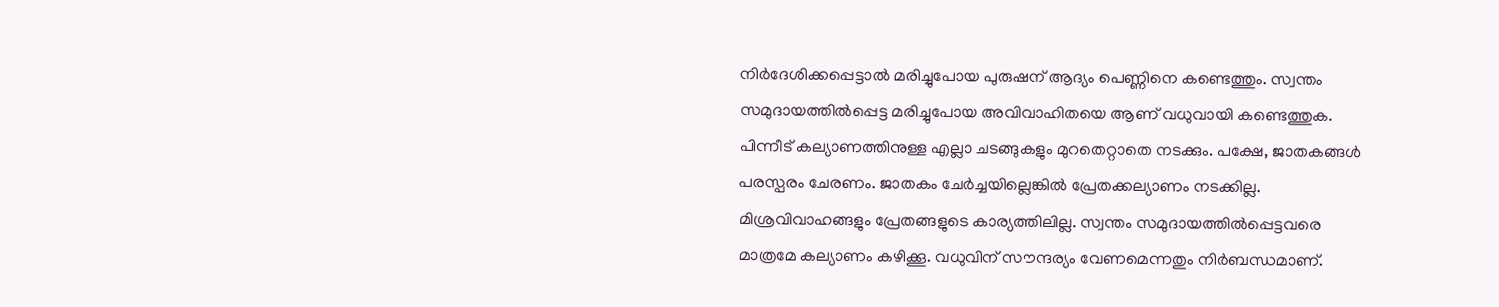നിര്‍ദേശിക്കപ്പെട്ടാല്‍ മരിച്ചുപോയ പുരുഷന് ആദ്യം പെണ്ണിനെ കണ്ടെത്തും. സ്വന്തം സമുദായത്തില്‍പ്പെട്ട മരിച്ചുപോയ അവിവാഹിതയെ ആണ് വധുവായി കണ്ടെത്തുക. പിന്നീട് കല്യാണത്തിനുള്ള എല്ലാ ചടങ്ങുകളും മുറതെറ്റാതെ നടക്കും. പക്ഷേ, ജാതകങ്ങള്‍ പരസ്പരം ചേരണം. ജാതകം ചേര്‍ച്ചയില്ലെങ്കില്‍ പ്രേതക്കല്യാണം നടക്കില്ല. മിശ്രവിവാഹങ്ങളും പ്രേതങ്ങളുടെ കാര്യത്തിലില്ല. സ്വന്തം സമുദായത്തില്‍പ്പെട്ടവരെ മാത്രമേ കല്യാണം കഴിക്കൂ. വധുവിന് സൗന്ദര്യം വേണമെന്നതും നിര്‍ബന്ധമാണ്.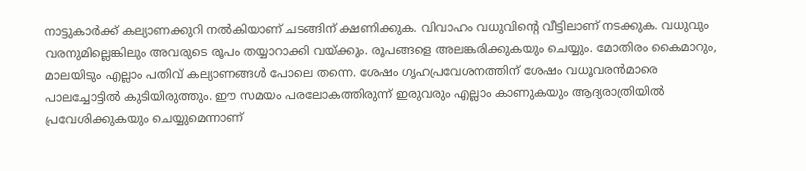നാട്ടുകാര്‍ക്ക് കല്യാണക്കുറി നല്‍കിയാണ് ചടങ്ങിന് ക്ഷണിക്കുക. വിവാഹം വധുവിന്റെ വീട്ടിലാണ് നടക്കുക. വധുവും വരനുമില്ലെങ്കിലും അവരുടെ രൂപം തയ്യാറാക്കി വയ്ക്കും. രൂപങ്ങളെ അലങ്കരിക്കുകയും ചെയ്യും. മോതിരം കൈമാറും, മാലയിടും എല്ലാം പതിവ് കല്യാണങ്ങള്‍ പോലെ തന്നെ. ശേഷം ഗൃഹപ്രവേശനത്തിന് ശേഷം വധൂവരന്‍മാരെ പാലച്ചോട്ടില്‍ കുടിയിരുത്തും. ഈ സമയം പരലോകത്തിരുന്ന് ഇരുവരും എല്ലാം കാണുകയും ആദ്യരാത്രിയില്‍ പ്രവേശിക്കുകയും ചെയ്യുമെന്നാണ്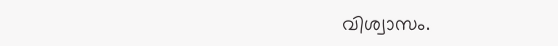വിശ്വാസം.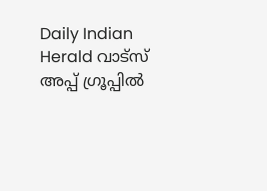Daily Indian Herald വാട്സ് അപ്പ് ഗ്രൂപ്പിൽ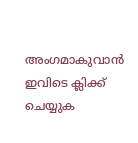അംഗമാകുവാൻ ഇവിടെ ക്ലിക്ക് ചെയ്യുക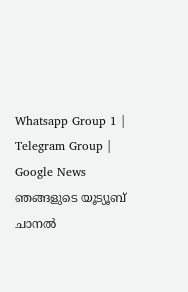Whatsapp Group 1 | Telegram Group | Google News ഞങ്ങളുടെ യൂട്യൂബ് ചാനൽ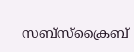സബ്സ്ക്രൈബ്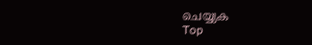ചെയ്യുക
Top